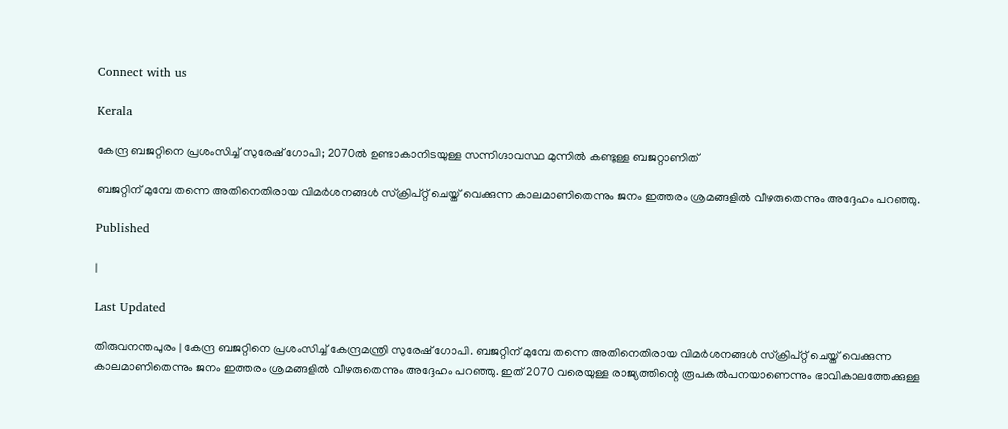Connect with us

Kerala

കേന്ദ്ര ബജറ്റിനെ പ്രശംസിച്ച് സുരേഷ് ഗോപി; 2070ൽ ഉണ്ടാകാനിടയുള്ള സന്നിഗ്ദാവസ്ഥ മുന്നിൽ കണ്ടുള്ള ബജറ്റാണിത്

ബജറ്റിന് മുമ്പേ തന്നെ അതിനെതിരായ വിമര്‍ശനങ്ങള്‍ സ്‌ക്രിപ്റ്റ് ചെയ്ത് വെക്കുന്ന കാലമാണിതെന്നും ജനം ഇത്തരം ശ്രമങ്ങളില്‍ വീഴരുതെന്നും അദ്ദേഹം പറഞ്ഞു.

Published

|

Last Updated

തിരുവനന്തപുരം | കേന്ദ്ര ബജറ്റിനെ പ്രശംസിച്ച് കേന്ദ്രമന്ത്രി സുരേഷ് ഗോപി. ബജറ്റിന് മുമ്പേ തന്നെ അതിനെതിരായ വിമര്‍ശനങ്ങള്‍ സ്‌ക്രിപ്റ്റ് ചെയ്ത് വെക്കുന്ന കാലമാണിതെന്നും ജനം ഇത്തരം ശ്രമങ്ങളില്‍ വീഴരുതെന്നും അദ്ദേഹം പറഞ്ഞു. ഇത് 2070 വരെയുള്ള രാജ്യത്തിന്റെ രൂപകല്‍പനയാണെന്നും ഭാവികാലത്തേക്കുള്ള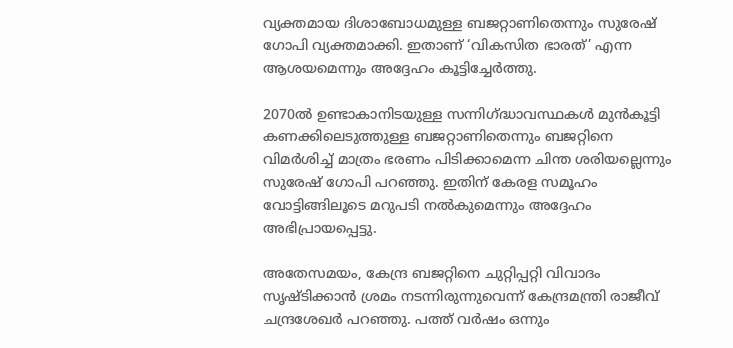വ്യക്തമായ ദിശാബോധമുള്ള ബജറ്റാണിതെന്നും സുരേഷ് ഗോപി വ്യക്തമാക്കി. ഇതാണ് ‘വികസിത ഭാരത്’ എന്ന ആശയമെന്നും അദ്ദേഹം കൂട്ടിച്ചേര്‍ത്തു.

2070ല്‍ ഉണ്ടാകാനിടയുള്ള സന്നിഗ്ദ്ധാവസ്ഥകള്‍ മുന്‍കൂട്ടി കണക്കിലെടുത്തുള്ള ബജറ്റാണിതെന്നും ബജറ്റിനെ വിമര്‍ശിച്ച് മാത്രം ഭരണം പിടിക്കാമെന്ന ചിന്ത ശരിയല്ലെന്നും സുരേഷ് ഗോപി പറഞ്ഞു. ഇതിന് കേരള സമൂഹം വോട്ടിങ്ങിലൂടെ മറുപടി നല്‍കുമെന്നും അദ്ദേഹം അഭിപ്രായപ്പെട്ടു.

അതേസമയം, കേന്ദ്ര ബജറ്റിനെ ചുറ്റിപ്പറ്റി വിവാദം സൃഷ്ടിക്കാന്‍ ശ്രമം നടന്നിരുന്നുവെന്ന് കേന്ദ്രമന്ത്രി രാജീവ് ചന്ദ്രശേഖര്‍ പറഞ്ഞു. പത്ത് വര്‍ഷം ഒന്നും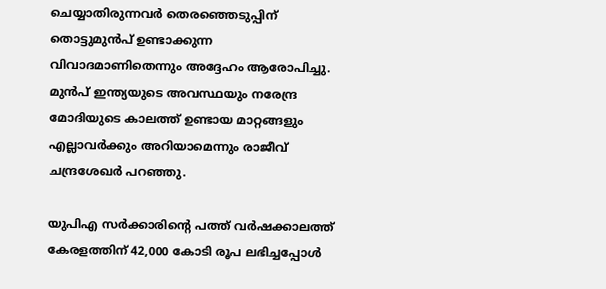ചെയ്യാതിരുന്നവര്‍ തെരഞ്ഞെടുപ്പിന് തൊട്ടുമുന്‍പ് ഉണ്ടാക്കുന്ന വിവാദമാണിതെന്നും അദ്ദേഹം ആരോപിച്ചു. മുന്‍പ് ഇന്ത്യയുടെ അവസ്ഥയും നരേന്ദ്ര മോദിയുടെ കാലത്ത് ഉണ്ടായ മാറ്റങ്ങളും എല്ലാവര്‍ക്കും അറിയാമെന്നും രാജീവ് ചന്ദ്രശേഖര്‍ പറഞ്ഞു.

യുപിഎ സര്‍ക്കാരിന്റെ പത്ത് വര്‍ഷക്കാലത്ത് കേരളത്തിന് 42,000 കോടി രൂപ ലഭിച്ചപ്പോള്‍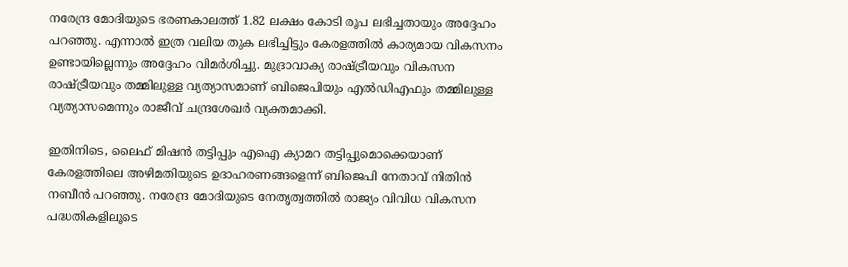നരേന്ദ്ര മോദിയുടെ ഭരണകാലത്ത് 1.82 ലക്ഷം കോടി രൂപ ലഭിച്ചതായും അദ്ദേഹം പറഞ്ഞു. എന്നാല്‍ ഇത്ര വലിയ തുക ലഭിച്ചിട്ടും കേരളത്തില്‍ കാര്യമായ വികസനം ഉണ്ടായില്ലെന്നും അദ്ദേഹം വിമര്‍ശിച്ചു. മുദ്രാവാക്യ രാഷ്ട്രീയവും വികസന രാഷ്ട്രീയവും തമ്മിലുള്ള വ്യത്യാസമാണ് ബിജെപിയും എല്‍ഡിഎഫും തമ്മിലുള്ള വ്യത്യാസമെന്നും രാജീവ് ചന്ദ്രശേഖര്‍ വ്യക്തമാക്കി.

ഇതിനിടെ, ലൈഫ് മിഷന്‍ തട്ടിപ്പും എഐ ക്യാമറ തട്ടിപ്പുമൊക്കെയാണ് കേരളത്തിലെ അഴിമതിയുടെ ഉദാഹരണങ്ങളെന്ന് ബിജെപി നേതാവ് നിതിന്‍ നബീന്‍ പറഞ്ഞു. നരേന്ദ്ര മോദിയുടെ നേതൃത്വത്തില്‍ രാജ്യം വിവിധ വികസന പദ്ധതികളിലൂടെ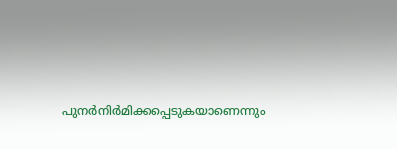പുനര്‍നിര്‍മിക്കപ്പെടുകയാണെന്നും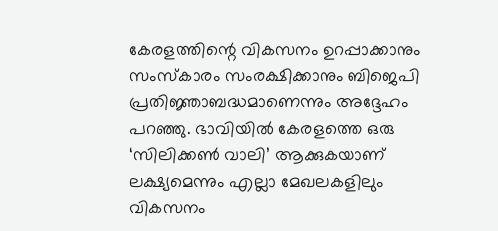കേരളത്തിന്റെ വികസനം ഉറപ്പാക്കാനും സംസ്കാരം സംരക്ഷിക്കാനും ബിജെപി പ്രതിജ്ഞാബദ്ധമാണെന്നും അദ്ദേഹം പറഞ്ഞു. ഭാവിയില്‍ കേരളത്തെ ഒരു ‘സിലിക്കണ്‍ വാലി’ ആക്കുകയാണ് ലക്ഷ്യമെന്നും എല്ലാ മേഖലകളിലും വികസനം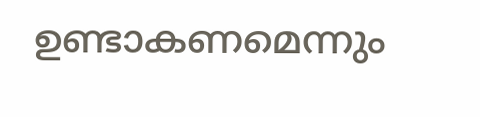ഉണ്ടാകണമെന്നും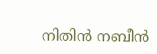നിതിന്‍ നബീന്‍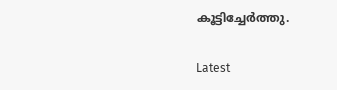കൂട്ടിച്ചേര്‍ത്തു.

Latest